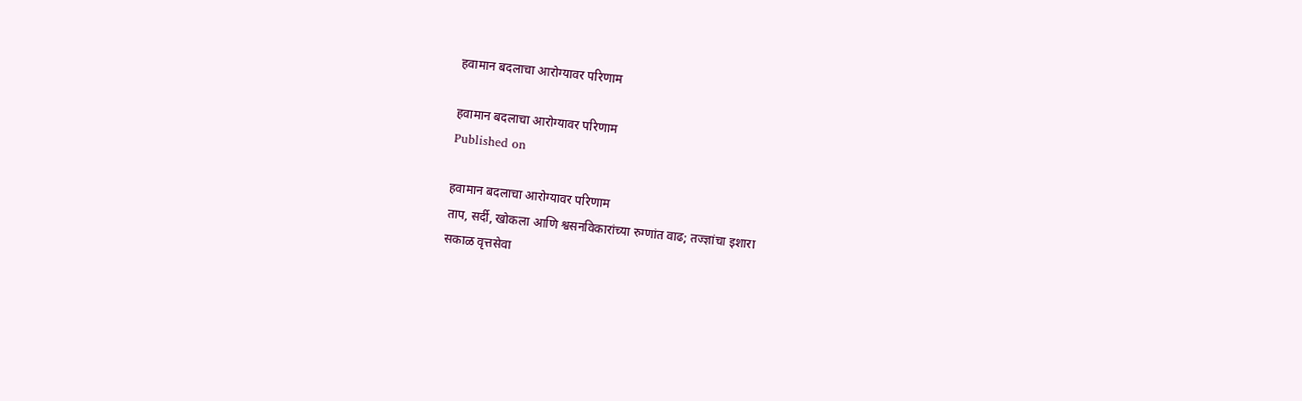हवामान बदलाचा आरोग्यावर परिणाम

हवामान बदलाचा आरोग्यावर परिणाम
Published on

हवामान बदलाचा आरोग्यावर परिणाम
ताप, सर्दी, खोकला आणि श्वसनविकारांच्या रुग्णांत वाढ; तज्ज्ञांचा इशारा
सकाळ वृत्तसेवा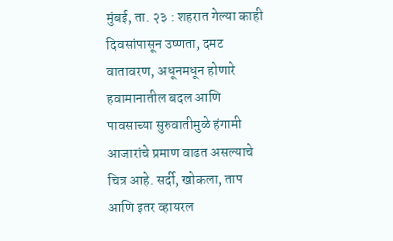मुंबई, ता. २३ : शहरात गेल्या काही दिवसांपासून उष्णता, दमट वातावरण, अधूनमधून होणारे हवामानातील बदल आणि पावसाच्या सुरुवातीमुळे हंगामी आजारांचे प्रमाण वाढत असल्याचे चित्र आहे. सर्दी, खोकला, ताप आणि इतर व्हायरल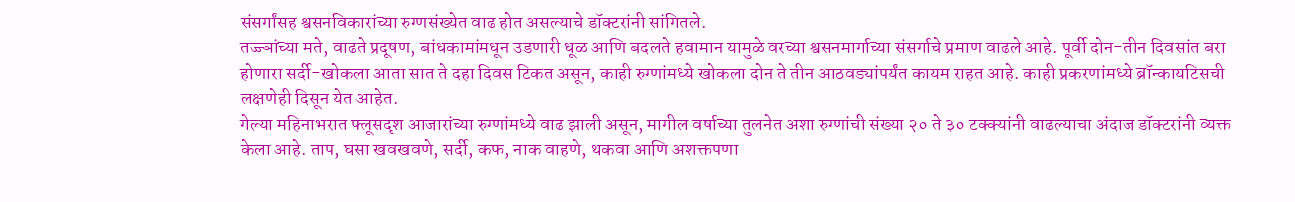संसर्गांसह श्वसनविकारांच्या रुग्णसंख्येत वाढ होत असल्याचे डॉक्टरांनी सांगितले.
तज्ज्ञांच्या मते, वाढते प्रदूषण, बांधकामांमधून उडणारी धूळ आणि बदलते हवामान यामुळे वरच्या श्वसनमार्गाच्या संसर्गाचे प्रमाण वाढले आहे. पूर्वी दोन-तीन दिवसांत बरा होणारा सर्दी-खोकला आता सात ते दहा दिवस टिकत असून, काही रुग्णांमध्ये खोकला दोन ते तीन आठवड्यांपर्यंत कायम राहत आहे. काही प्रकरणांमध्ये ब्रॉन्कायटिसची लक्षणेही दिसून येत आहेत.
गेल्या महिनाभरात फ्लूसदृश आजारांच्या रुग्णांमध्ये वाढ झाली असून, मागील वर्षाच्या तुलनेत अशा रुग्णांची संख्या २० ते ३० टक्क्यांनी वाढल्याचा अंदाज डॉक्टरांनी व्यक्त केला आहे. ताप, घसा खवखवणे, सर्दी, कफ, नाक वाहणे, थकवा आणि अशक्तपणा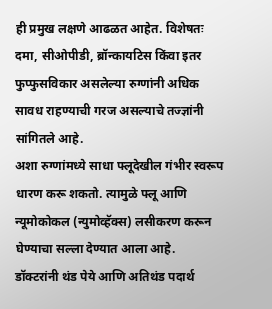ही प्रमुख लक्षणे आढळत आहेत. विशेषतः दमा, सीओपीडी, ब्रॉन्कायटिस किंवा इतर फुप्फुसविकार असलेल्या रुग्णांनी अधिक सावध राहण्याची गरज असल्याचे तज्ज्ञांनी सांगितले आहे.
अशा रुग्णांमध्ये साधा फ्लूदेखील गंभीर स्वरूप धारण करू शकतो. त्यामुळे फ्लू आणि न्यूमोकोकल (न्युमोव्हॅक्स) लसीकरण करून घेण्याचा सल्ला देण्यात आला आहे.
डॉक्टरांनी थंड पेये आणि अतिथंड पदार्थ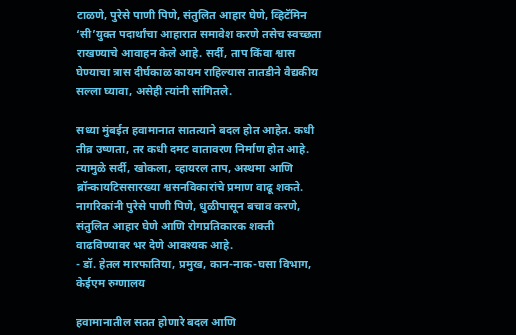टाळणे, पुरेसे पाणी पिणे, संतुलित आहार घेणे, व्हिटॅमिन ‘सी’युक्त पदार्थांचा आहारात समावेश करणे तसेच स्वच्छता राखण्याचे आवाहन केले आहे. सर्दी, ताप किंवा श्वास घेण्याचा त्रास दीर्घकाळ कायम राहिल्यास तातडीने वैद्यकीय सल्ला घ्यावा, असेही त्यांनी सांगितले.

सध्या मुंबईत हवामानात सातत्याने बदल होत आहेत. कधी तीव्र उष्णता, तर कधी दमट वातावरण निर्माण होत आहे. त्‍यामुळे सर्दी, खोकला, व्हायरल ताप, अस्थमा आणि ब्रॉन्कायटिससारख्या श्वसनविकारांचे प्रमाण वाढू शकते. नागरिकांनी पुरेसे पाणी पिणे, धुळीपासून बचाव करणे, संतुलित आहार घेणे आणि रोगप्रतिकारक शक्ती वाढविण्यावर भर देणे आवश्यक आहे.
- डॉ. हेतल मारफातिया, प्रमुख, कान-नाक-घसा विभाग, केईएम रुग्णालय

हवामानातील सतत होणारे बदल आणि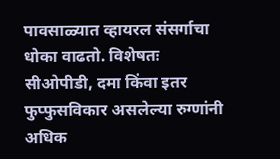पावसाळ्यात व्हायरल संसर्गाचा धोका वाढतो. विशेषतः सीओपीडी, दमा किंवा इतर फुप्फुसविकार असलेल्या रुग्णांनी अधिक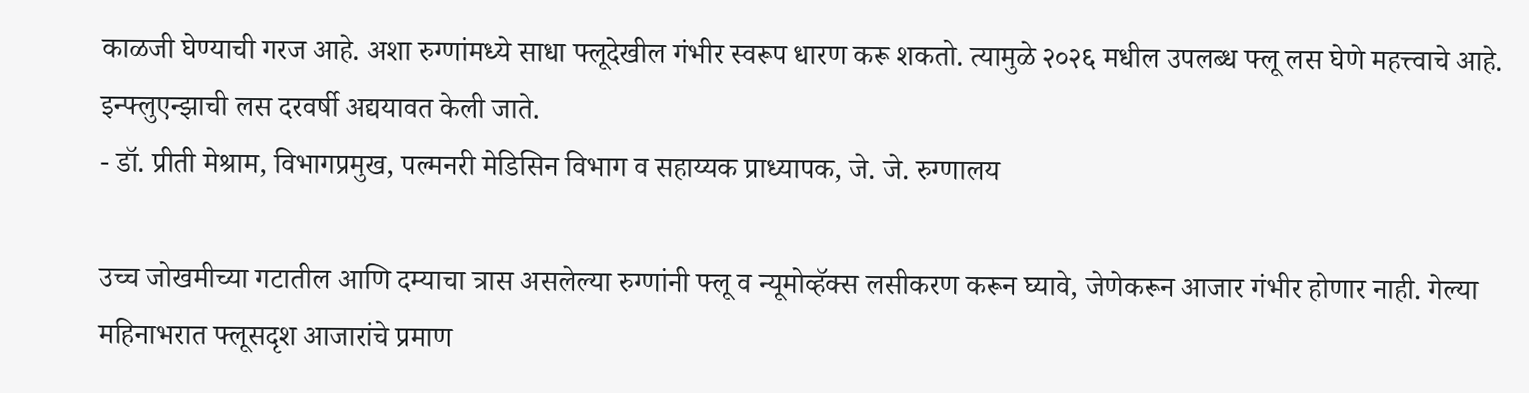काळजी घेण्याची गरज आहे. अशा रुग्णांमध्ये साधा फ्लूदेखील गंभीर स्वरूप धारण करू शकतो. त्यामुळे २०२६ मधील उपलब्ध फ्लू लस घेणे महत्त्वाचे आहे. इन्फ्लुएन्झाची लस दरवर्षी अद्ययावत केली जाते.
- डॉ. प्रीती मेश्राम, विभागप्रमुख, पल्मनरी मेडिसिन विभाग व सहाय्यक प्राध्यापक, जे. जे. रुग्णालय

उच्च जोखमीच्या गटातील आणि दम्याचा त्रास असलेल्या रुग्णांनी फ्लू व न्यूमोव्हॅक्स लसीकरण करून घ्यावे, जेणेकरून आजार गंभीर होणार नाही. गेल्या महिनाभरात फ्लूसदृश आजारांचे प्रमाण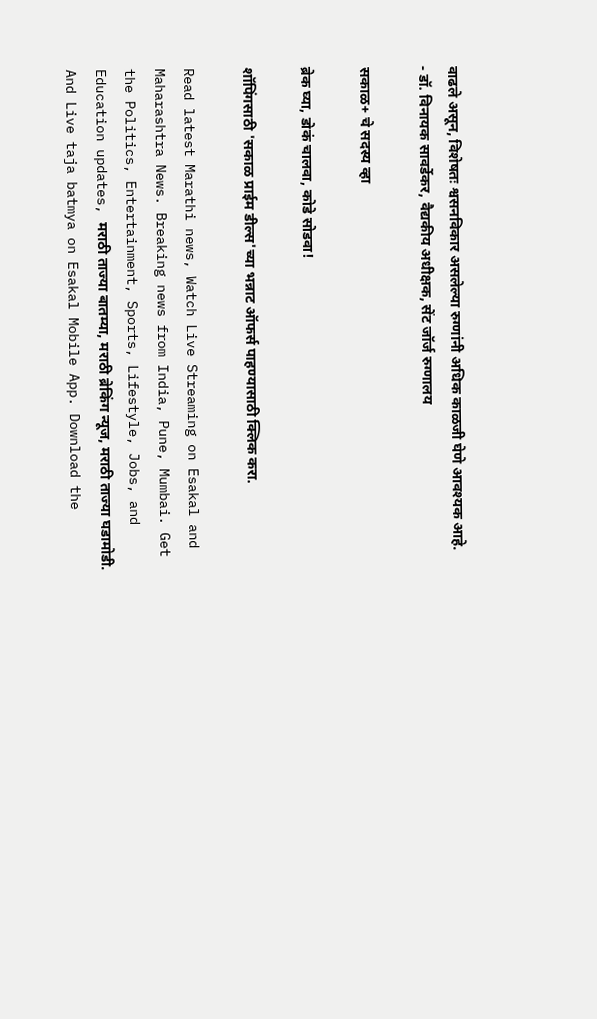वाढले असून, विशेषतः श्वसनविकार असलेल्या रुग्णांनी अधिक काळजी घेणे आवश्यक आहे.
- डॉ. विनायक सावर्डेकर, वैद्यकीय अधीक्षक, सेंट जॉर्ज रुग्णालय

सकाळ+ चे सदस्य व्हा

ब्रेक घ्या, डोकं चालवा, कोडे सोडवा!

शॉपिंगसाठी 'सकाळ प्राईम डील्स'च्या भन्नाट ऑफर्स पाहण्यासाठी क्लिक करा.

Read latest Marathi news, Watch Live Streaming on Esakal and Maharashtra News. Breaking news from India, Pune, Mumbai. Get the Politics, Entertainment, Sports, Lifestyle, Jobs, and Education updates, मराठी ताज्या बातम्या, मराठी ब्रेकिंग न्यूज, मराठी ताज्या घडामोडी. And Live taja batmya on Esakal Mobile App. Download the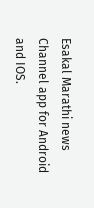Esakal Marathi news Channel app for Android and IOS.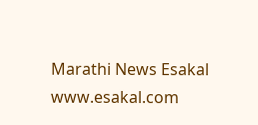Marathi News Esakal
www.esakal.com